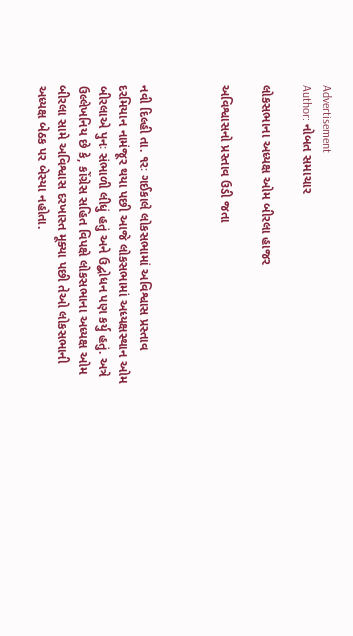Advertisement
Author: નોબત સમાચાર

લોકસભાના અધ્યક્ષ ઓમ બીરલા હાજર

અવિશ્વાસનો પ્રસ્તાવ ઉડી જતા



નવી દિલ્હી તા. ૧રઃ ગઈકાલે લોકસભામાં અવિશ્વાસ પ્રસ્તાવ દરમિયાન નામંજૂર થયા પછી આજે લોકસભામાં અધ્યક્ષસ્થાન ઓમ બીરલાએ પુનઃ સંભાળી લીધું હતું અને ઉદ્બોધન પણ કર્યુ હતું. અત્રે ઉલ્લેખનિય છે કે, કોંગ્રેસ સહિત વિપક્ષે લોકસભાના અધ્યક્ષ ઓમ બીરલા સામે અવિશ્વાસ દરખાસ્ત મૂક્યા પછી તેઓ લોકસભાની અધ્યક્ષ બેઠક પર બેસ્યા નહોતા.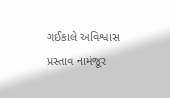ગઈકાલે અવિશ્વાસ પ્રસ્તાવ નામંજૂર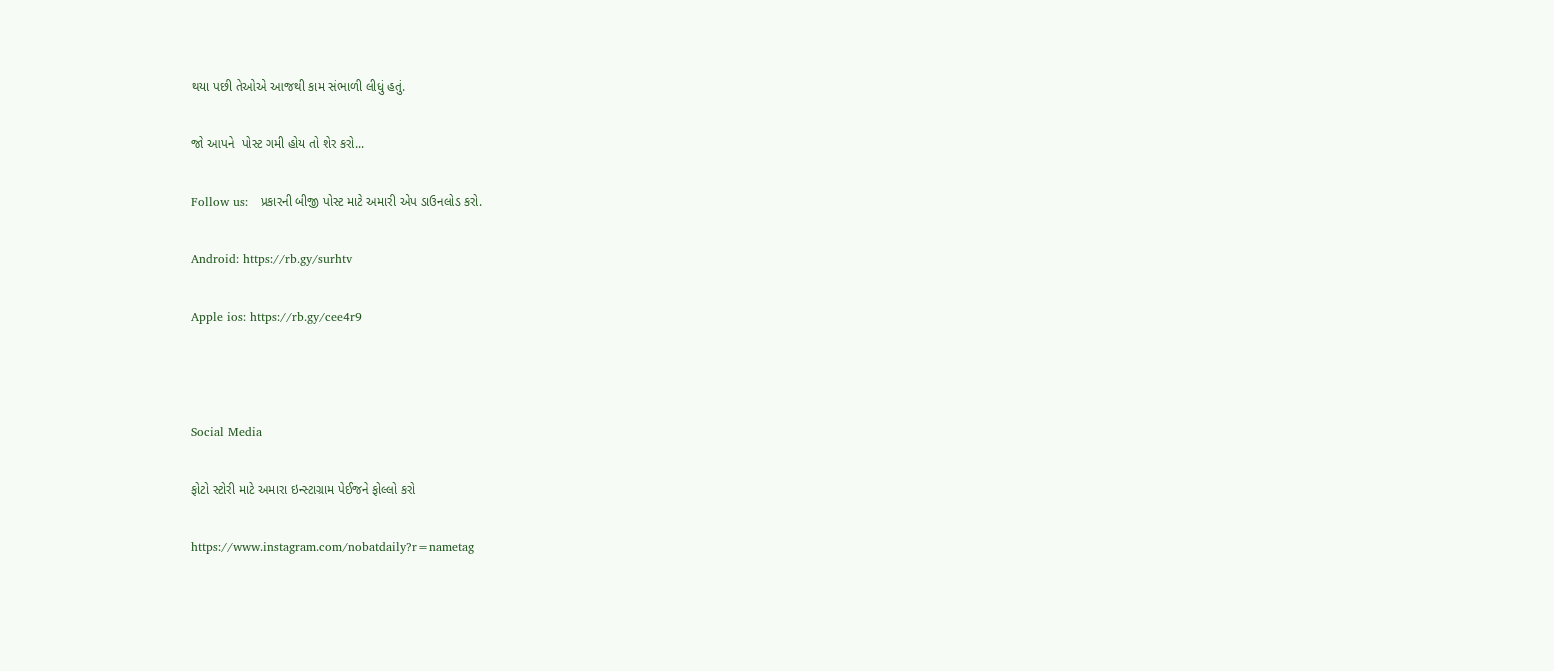થયા પછી તેઓએ આજથી કામ સંભાળી લીધું હતું.

જો આપને  પોસ્ટ ગમી હોય તો શેર કરો...

Follow us:   પ્રકારની બીજી પોસ્ટ માટે અમારી એપ ડાઉનલોડ કરો.

Android: https://rb.gy/surhtv

Apple ios: https://rb.gy/cee4r9



Social Media

ફોટો સ્ટોરી માટે અમારા ઇન્સ્ટાગ્રામ પેઈજને ફોલ્લો કરો

https://www.instagram.com/nobatdaily?r=nametag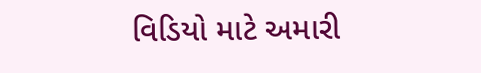વિડિયો માટે અમારી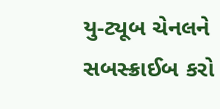યુ-ટ્યૂબ ચેનલને સબસ્ક્રાઈબ કરો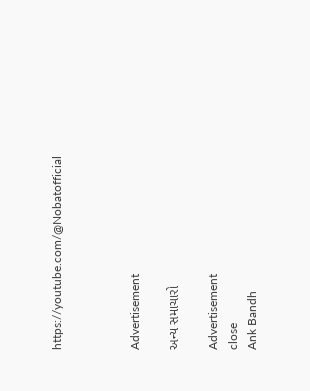https://youtube.com/@Nobatofficial



Advertisement

અન્ય સમાચારો

Advertisement
close
Ank Bandh